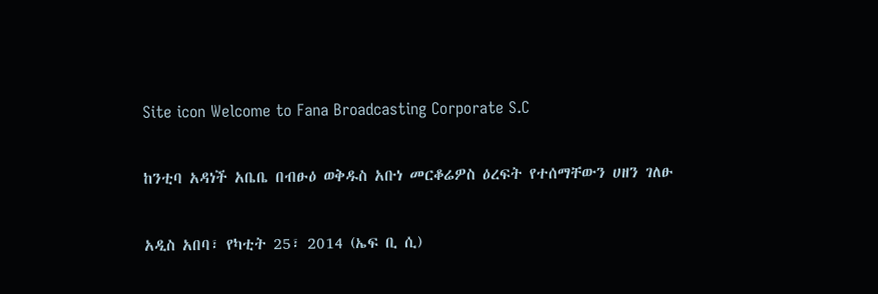Site icon Welcome to Fana Broadcasting Corporate S.C

ከንቲባ አዳነች አቤቤ በብፁዕ ወቅዱስ አቡነ መርቆሬዎስ ዕረፍት የተሰማቸውን ሀዘን ገለፁ

አዲስ አበባ፣ የካቲት 25፣ 2014 (ኤፍ ቢ ሲ)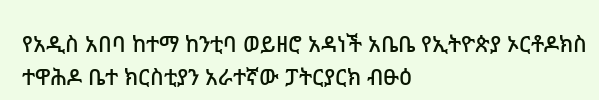የአዲስ አበባ ከተማ ከንቲባ ወይዘሮ አዳነች አቤቤ የኢትዮጵያ ኦርቶዶክስ ተዋሕዶ ቤተ ክርስቲያን አራተኛው ፓትርያርክ ብፁዕ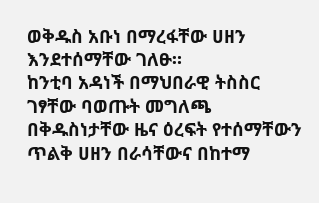ወቅዱስ አቡነ በማረፋቸው ሀዘን እንደተሰማቸው ገለፁ።
ከንቲባ አዳነች በማህበራዊ ትስስር ገፃቸው ባወጡት መግለጫ በቅዱስነታቸው ዜና ዕረፍት የተሰማቸውን ጥልቅ ሀዘን በራሳቸውና በከተማ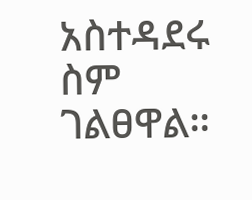አስተዳደሩ ስም ገልፀዋል።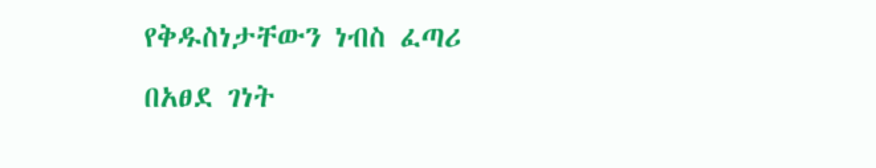የቅዱስነታቸውን ነብስ ፈጣሪ በአፀደ ገነት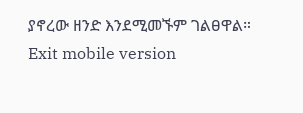ያኖረው ዘንድ እንደሚመኙም ገልፀዋል።
Exit mobile version